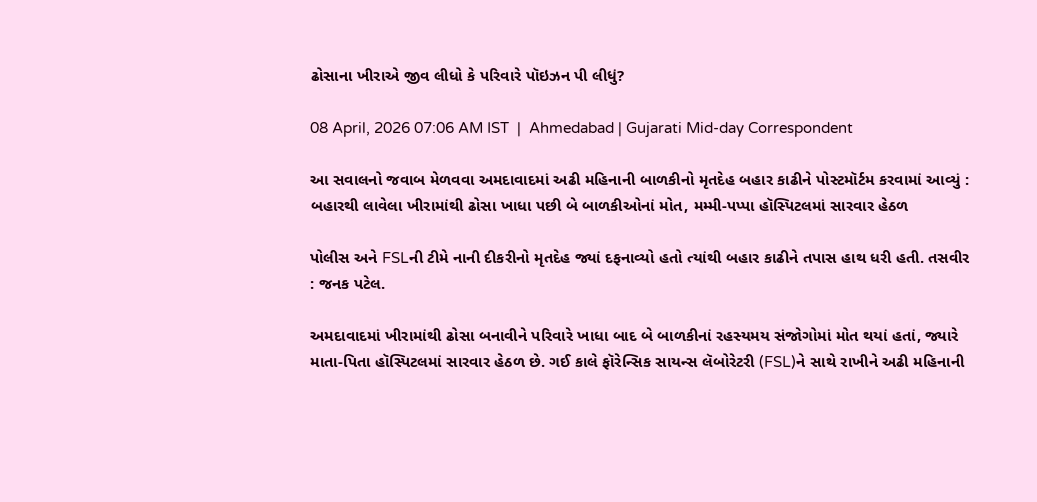ઢોસાના ખીરાએ જીવ લીધો કે પરિવારે પૉઇઝન પી લીધું?

08 April, 2026 07:06 AM IST  |  Ahmedabad | Gujarati Mid-day Correspondent

આ સવાલનો જવાબ મેળવવા અમદાવાદમાં અઢી મહિનાની બાળકીનો મૃતદેહ બહાર કાઢીને પોસ્ટમૉર્ટમ કરવામાં આવ્યું : બહારથી લાવેલા ખીરામાંથી ઢોસા ખાધા પછી બે બાળકીઓનાં મોત, મમ્મી-પપ્પા હૉસ્પિટલમાં સારવાર હેઠળ

પોલીસ અને FSLની ટીમે નાની દીકરીનો મૃતદેહ જ્યાં દફનાવ્યો હતો ત્યાંથી બહાર કાઢીને તપાસ હાથ ધરી હતી. તસવીર : જનક પટેલ.

અમદાવાદમાં ખીરામાંથી ઢોસા બનાવીને પરિવારે ખાધા બાદ બે બાળકીનાં રહસ્યમય સંજોગોમાં મોત થયાં હતાં, જ્યારે માતા-પિતા હૉસ્પિટલમાં સારવાર હેઠળ છે. ગઈ કાલે ફૉરેન્સિક સાયન્સ લૅબોરેટરી (FSL)ને સાથે રાખીને અઢી મહિનાની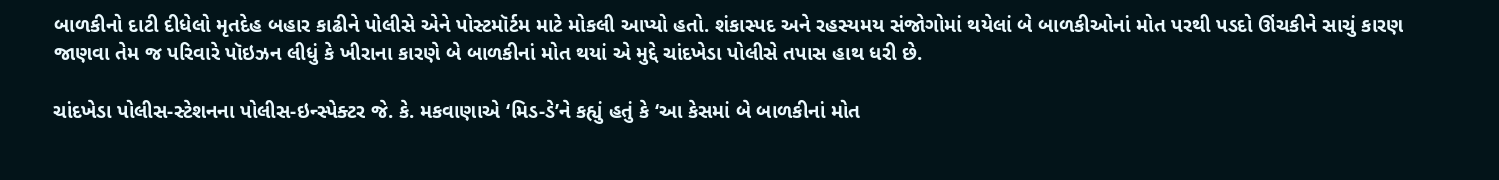બાળકીનો દાટી દીધેલો મૃતદેહ બહાર કાઢીને પોલીસે એને પોસ્ટમૉર્ટમ માટે મોકલી આપ્યો હતો. શંકાસ્પદ અને રહસ્યમય સંજોગોમાં થયેલાં બે બાળકીઓનાં મોત પરથી પડદો ઊંચકીને સાચું કારણ જાણવા તેમ જ પરિવારે પૉઇઝન લીધું કે ખીરાના કારણે બે બાળકીનાં મોત થયાં એ મુદ્દે ચાંદખેડા પોલીસે તપાસ હાથ ધરી છે.

ચાંદખેડા પોલીસ-સ્ટેશનના પોલીસ-ઇન્સ્પેક્ટર જે. કે. મકવાણાએ ‘મિડ-ડે’ને કહ્યું હતું કે ‘આ કેસમાં બે બાળકીનાં મોત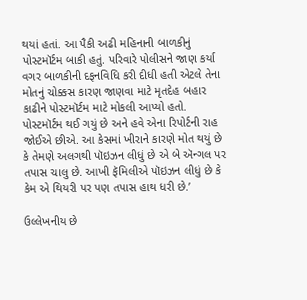થયાં હતાં. આ પૈકી અઢી મહિનાની બાળકીનું પોસ્ટમૉર્ટમ બાકી હતું. પરિવારે પોલીસને જાણ કર્યા વગર બાળકીની દફનવિધિ કરી દીધી હતી એટલે તેના મોતનું ચોક્કસ કારણ જાણવા માટે મૃતદેહ બહાર કાઢીને પોસ્ટમૉર્ટમ માટે મોકલી આપ્યો હતો. પોસ્ટમૉર્ટમ થઈ ગયું છે અને હવે એના રિપોર્ટની રાહ જોઈએ છીએ. આ કેસમાં ખીરાને કારણે મોત થયું છે કે તેમણે અલગથી પૉઇઝન લીધું છે એ બે ઍન્ગલ પર તપાસ ચાલુ છે. આખી ફૅમિલીએ પૉઇઝન લીધું છે કે કેમ એ થિયરી પર પણ તપાસ હાથ ધરી છે.’

ઉલ્લેખનીય છે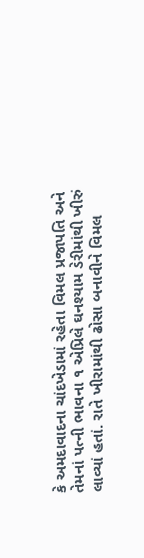કે અમદાવાદના ચાંદખેડામાં રહેતા વિમલ પ્રજાપતિ અને તેમનાં પત્ની ભાવના ૧ એપ્રિલે ઘનશ્યામ ડેરીમાંથી ખીરું લાવ્યાં હતાં. રાતે ખીરામાંથી ઢોસા બનાવીને વિમલ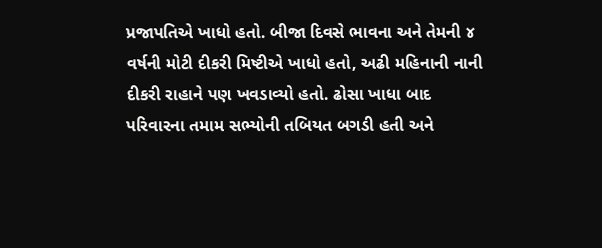પ્રજાપતિએ ખાધો હતો. બીજા દિવસે ભાવના અને તેમની ૪ વર્ષની મોટી દીકરી મિષ્ટીએ ખાધો હતો, અઢી મહિનાની નાની દીકરી રાહાને પણ ખવડાવ્યો હતો. ઢોસા ખાધા બાદ પરિવારના તમામ સભ્યોની તબિયત બગડી હતી અને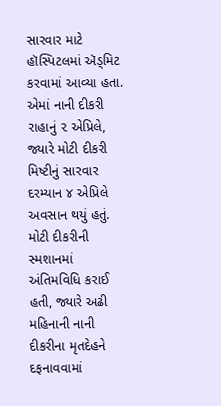સારવાર માટે હૉસ્પિટલમાં ઍડ્મિટ કરવામાં આવ્યા હતા. એમાં નાની દીકરી રાહાનું ૨ એપ્રિલે, જ્યારે મોટી દીકરી મિષ્ટીનું સારવાર દરમ્યાન ૪ એપ્રિલે અવસાન થયું હતું. મોટી દીકરીની સ્મશાનમાં અંતિમવિધિ કરાઈ હતી, જ્યારે અઢી મહિનાની નાની દીકરીના મૃતદેહને દફનાવવામાં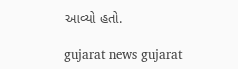આવ્યો હતો.

gujarat news gujarat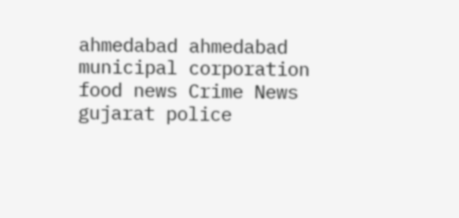ahmedabad ahmedabad municipal corporation food news Crime News gujarat police